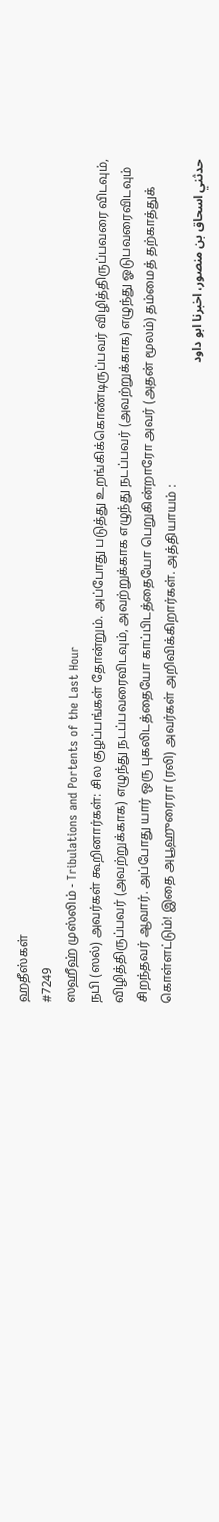ஹதீஸ்கள்
#7249
ஸஹீஹ் முஸ்லிம் - Tribulations and Portents of the Last Hour
நபி (ஸல்) அவர்கள் கூறினார்கள்: சில குழப்பங்கள் தோன்றும். அப்போது படுத்து உறங்கிக்கொண்டிருப்பவர் விழித்திருப்பவரை விடவும், விழித்திருப்பவர் (அவற்றுக்காக) எழுந்து நடப்பவரைவிடவும், அவற்றுக்காக எழுந்து நடப்பவர் (அவற்றுக்காக) எழுந்து ஓடுபவரைவிடவும் சிறந்தவர் ஆவார். அப்போது யார் ஒரு புகலிடத்தையோ காப்பிடத்தையோ பெறுகின்றாரோ அவர் (அதன் மூலம்) தம்மைத் தற்காத்துக் கொள்ளட்டும்! இதை அபூஹுரைரா (ரலி) அவர்கள் அறிவிக்கிறார்கள். அத்தியாயம் :
حدثني اسحاق بن منصور، اخبرنا ابو داود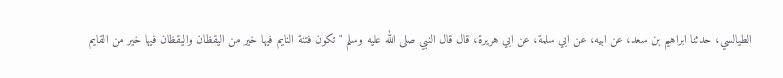الطيالسي، حدثنا ابراهيم بن سعد، عن ابيه، عن ابي سلمة، عن ابي هريرة، قال قال النبي صلى الله عليه وسلم " تكون فتنة النايم فيها خير من اليقظان واليقظان فيها خير من القايم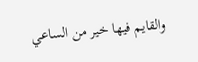والقايم فيها خير من الساعي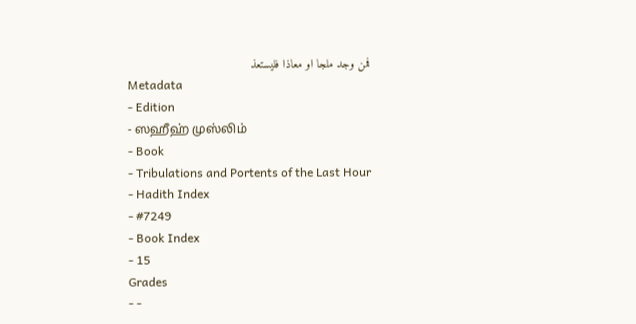فمن وجد ملجا او معاذا فليستعذ
Metadata
- Edition
- ஸஹீஹ் முஸ்லிம்
- Book
- Tribulations and Portents of the Last Hour
- Hadith Index
- #7249
- Book Index
- 15
Grades
- -